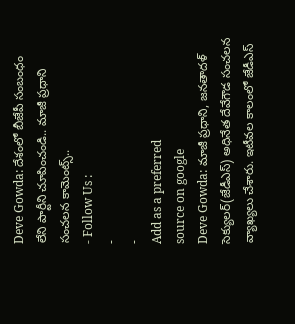Deve Gowda: దేశంలో బీజేపీ సంబంధం లేని పార్టీని చూపించండి.. మాజీ ప్రధాని సంచలన కామెంట్స్..
- Follow Us :
-
-
Add as a preferred
source on google
Deve Gowda: మాజీ ప్రధాని, జనతాదళ్ సెక్యులర్(జేడీఎస్) అధినేత దేవేగౌడ సంచలన వ్యాఖ్యలు చేశారు. ఇటీవల కాలంలో జేడీఎస్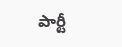పార్టీ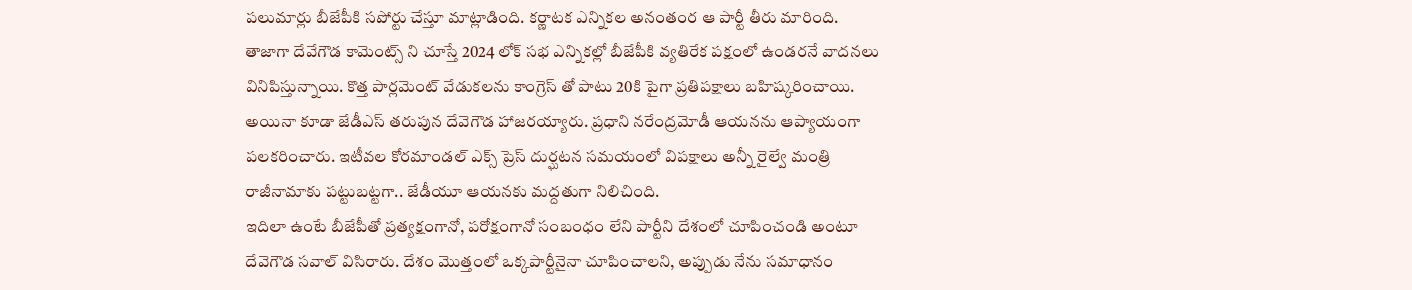పలుమార్లు బీజేపీకి సపోర్టు చేస్తూ మాట్లాడింది. కర్ణాటక ఎన్నికల అనంతంర ఆ పార్టీ తీరు మారింది. తాజాగా దేవేగౌడ కామెంట్స్ ని చూస్తే 2024 లోక్ సభ ఎన్నికల్లో బీజేపీకి వ్యతిరేక పక్షంలో ఉండరనే వాదనలు వినిపిస్తున్నాయి. కొత్త పార్లమెంట్ వేడుకలను కాంగ్రెస్ తో పాటు 20కి పైగా ప్రతిపక్షాలు బహిష్కరించాయి. అయినా కూడా జేడీఎస్ తరుపున దేవెగౌడ హాజరయ్యారు. ప్రధాని నరేంద్రమోడీ ఆయనను ఆప్యాయంగా పలకరించారు. ఇటీవల కోరమాండల్ ఎక్స్ ప్రెస్ దుర్ఘటన సమయంలో విపక్షాలు అన్నీ రైల్వే మంత్రి రాజీనామాకు పట్టుబట్టగా.. జేడీయూ ఆయనకు మద్దతుగా నిలిచింది.
ఇదిలా ఉంటే బీజేపీతో ప్రత్యక్షంగానో, పరోక్షంగానో సంబంధం లేని పార్టీని దేశంలో చూపించండి అంటూ దేవెగౌడ సవాల్ విసిరారు. దేశం మొత్తంలో ఒక్కపార్టీనైనా చూపించాలని, అప్పుడు నేను సమాధానం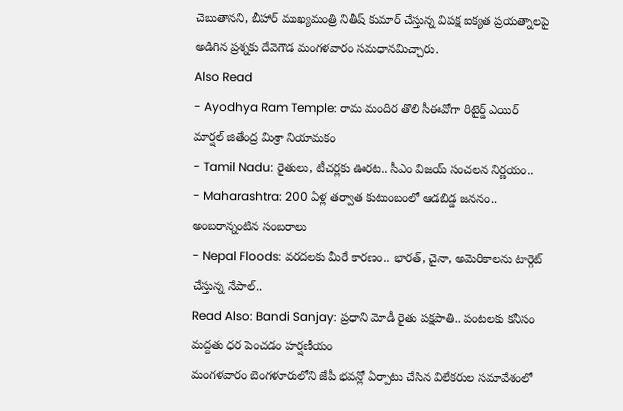చెబుతానని, బీహార్ ముఖ్యమంత్రి నితీష్ కుమార్ చేస్తున్న విపక్ష ఐక్యత ప్రయత్నాలపై అడిగిన ప్రశ్నకు దేవెగౌడ మంగళవారం సమధానమిచ్చారు.
Also Read
- Ayodhya Ram Temple: రామ మందిర తొలి సీఈవోగా రిటైర్డ్ ఎయిర్ మార్షల్ జితేంద్ర మిశ్రా నియామకం
- Tamil Nadu: రైతులు, టీచర్లకు ఊరట.. సీఎం విజయ్ సంచలన నిర్ణయం..
- Maharashtra: 200 ఏళ్ల తర్వాత కుటుంబంలో ఆడబిడ్డ జననం.. అంబరాన్నంటిన సంబరాలు
- Nepal Floods: వరదలకు మీరే కారణం.. భారత్, చైనా, అమెరికాలను టార్గెట్ చేస్తున్న నేపాల్..
Read Also: Bandi Sanjay: ప్రధాని మోడీ రైతు పక్షపాతి.. పంటలకు కనీసం మద్దతు ధర పెంచడం హర్షణీయం
మంగళవారం బెంగళూరులోని జేపీ భవన్లో ఏర్పాటు చేసిన విలేకరుల సమావేశంలో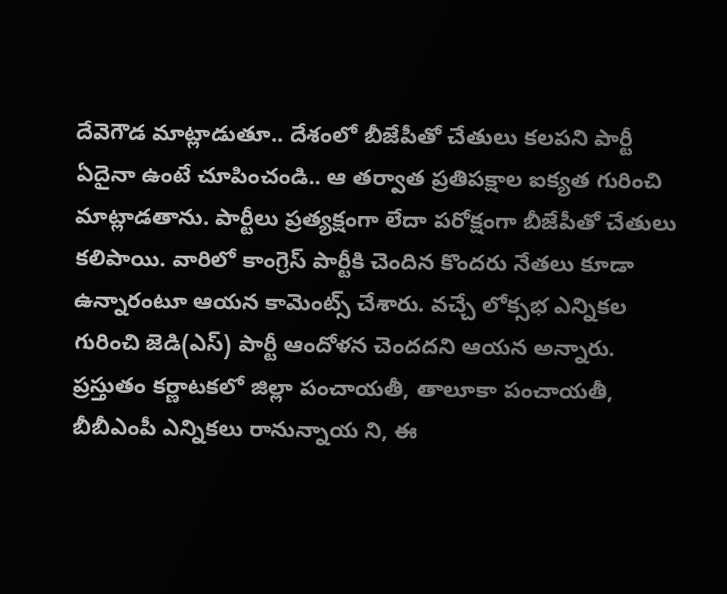దేవెగౌడ మాట్లాడుతూ.. దేశంలో బీజేపీతో చేతులు కలపని పార్టీ ఏదైనా ఉంటే చూపించండి.. ఆ తర్వాత ప్రతిపక్షాల ఐక్యత గురించి మాట్లాడతాను. పార్టీలు ప్రత్యక్షంగా లేదా పరోక్షంగా బీజేపీతో చేతులు కలిపాయి. వారిలో కాంగ్రెస్ పార్టీకి చెందిన కొందరు నేతలు కూడా ఉన్నారంటూ ఆయన కామెంట్స్ చేశారు. వచ్చే లోక్సభ ఎన్నికల గురించి జెడి(ఎస్) పార్టీ ఆందోళన చెందదని ఆయన అన్నారు.
ప్రస్తుతం కర్ణాటకలో జిల్లా పంచాయతీ, తాలూకా పంచాయతీ, బీబీఎంపీ ఎన్నికలు రానున్నాయ ని, ఈ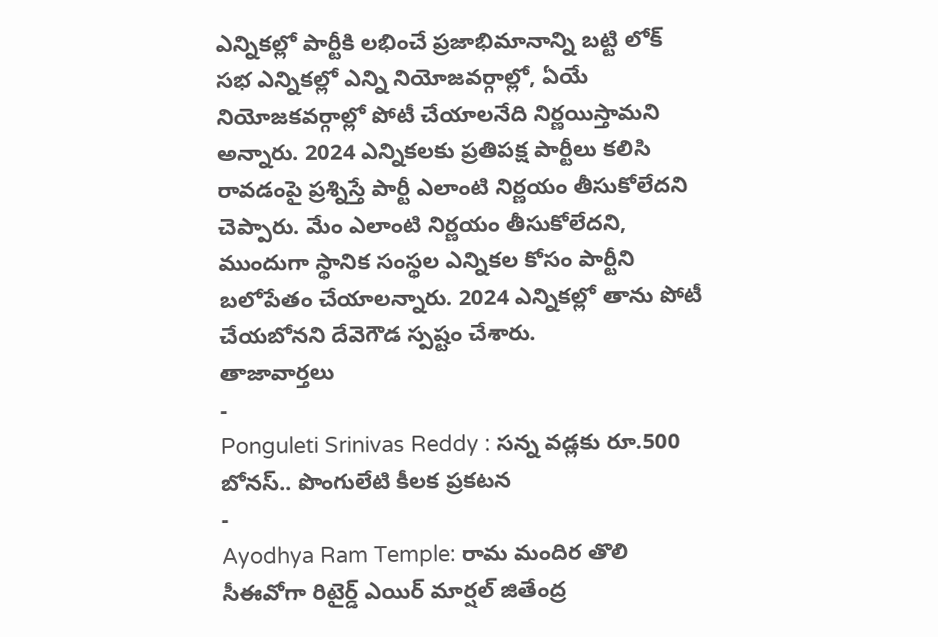ఎన్నికల్లో పార్టీకి లభించే ప్రజాభిమానాన్ని బట్టి లోక్ సభ ఎన్నికల్లో ఎన్ని నియోజవర్గాల్లో, ఏయే నియోజకవర్గాల్లో పోటీ చేయాలనేది నిర్ణయిస్తామని అన్నారు. 2024 ఎన్నికలకు ప్రతిపక్ష పార్టీలు కలిసి రావడంపై ప్రశ్నిస్తే పార్టీ ఎలాంటి నిర్ణయం తీసుకోలేదని చెప్పారు. మేం ఎలాంటి నిర్ణయం తీసుకోలేదని, ముందుగా స్థానిక సంస్థల ఎన్నికల కోసం పార్టీని బలోపేతం చేయాలన్నారు. 2024 ఎన్నికల్లో తాను పోటీ చేయబోనని దేవెగౌడ స్పష్టం చేశారు.
తాజావార్తలు
-
Ponguleti Srinivas Reddy : సన్న వడ్లకు రూ.500 బోనస్.. పొంగులేటి కీలక ప్రకటన
-
Ayodhya Ram Temple: రామ మందిర తొలి సీఈవోగా రిటైర్డ్ ఎయిర్ మార్షల్ జితేంద్ర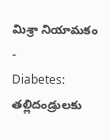మిశ్రా నియామకం
-
Diabetes: తల్లిదండ్రులకు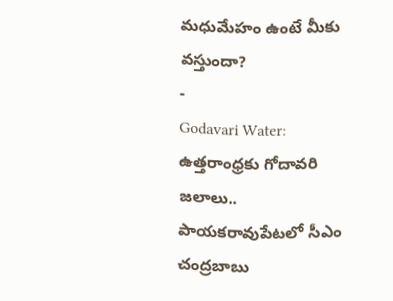మధుమేహం ఉంటే మీకు వస్తుందా?
-
Godavari Water: ఉత్తరాంధ్రకు గోదావరి జలాలు.. పాయకరావుపేటలో సీఎం చంద్రబాబు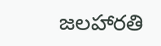జలహారతి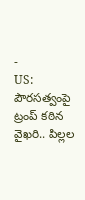-
US: పౌరసత్వంపై ట్రంప్ కఠిన వైఖరి.. పిల్లల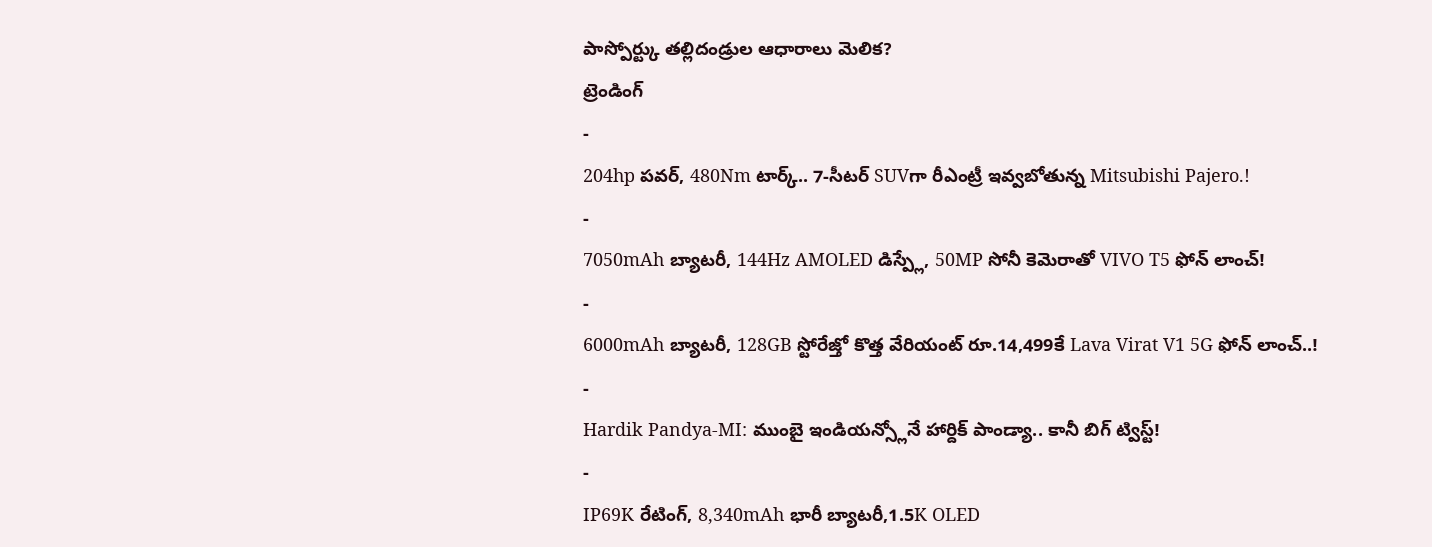పాస్పోర్ట్కు తల్లిదండ్రుల ఆధారాలు మెలిక?
ట్రెండింగ్
-
204hp పవర్, 480Nm టార్క్.. 7-సీటర్ SUVగా రీఎంట్రీ ఇవ్వబోతున్న Mitsubishi Pajero.!
-
7050mAh బ్యాటరీ, 144Hz AMOLED డిస్ప్లే, 50MP సోనీ కెమెరాతో VIVO T5 ఫోన్ లాంచ్!
-
6000mAh బ్యాటరీ, 128GB స్టోరేజ్తో కొత్త వేరియంట్ రూ.14,499కే Lava Virat V1 5G ఫోన్ లాంచ్..!
-
Hardik Pandya-MI: ముంబై ఇండియన్స్లోనే హార్దిక్ పాండ్యా.. కానీ బిగ్ ట్విస్ట్!
-
IP69K రేటింగ్, 8,340mAh భారీ బ్యాటరీ,1.5K OLED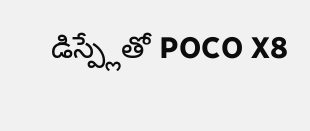డిస్ప్లేతో POCO X8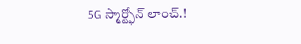5G స్మార్ట్ఫోన్ లాంచ్.!